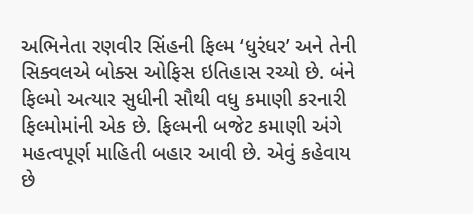અભિનેતા રણવીર સિંહની ફિલ્મ ‘ધુરંધર’ અને તેની સિક્વલએ બોક્સ ઓફિસ ઇતિહાસ રચ્યો છે. બંને ફિલ્મો અત્યાર સુધીની સૌથી વધુ કમાણી કરનારી ફિલ્મોમાંની એક છે. ફિલ્મની બજેટ કમાણી અંગે મહત્વપૂર્ણ માહિતી બહાર આવી છે. એવું કહેવાય છે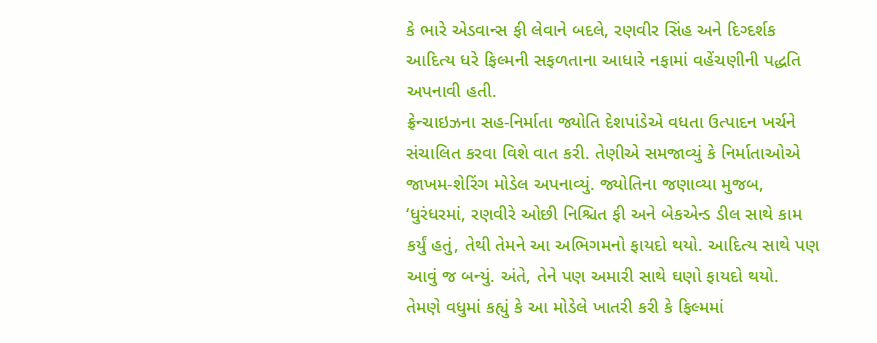કે ભારે એડવાન્સ ફી લેવાને બદલે, રણવીર સિંહ અને દિગ્દર્શક આદિત્ય ધરે ફિલ્મની સફળતાના આધારે નફામાં વહેંચણીની પદ્ધતિ અપનાવી હતી.
ફ્રેન્ચાઇઝના સહ-નિર્માતા જ્યોતિ દેશપાંડેએ વધતા ઉત્પાદન ખર્ચને સંચાલિત કરવા વિશે વાત કરી. તેણીએ સમજાવ્યું કે નિર્માતાઓએ જાખમ-શેરિંગ મોડેલ અપનાવ્યું. જ્યોતિના જણાવ્યા મુજબ, ‘ધુરંધરમાં, રણવીરે ઓછી નિશ્ચિત ફી અને બેકએન્ડ ડીલ સાથે કામ કર્યું હતું, તેથી તેમને આ અભિગમનો ફાયદો થયો. આદિત્ય સાથે પણ આવું જ બન્યું. અંતે, તેને પણ અમારી સાથે ઘણો ફાયદો થયો.
તેમણે વધુમાં કહ્યું કે આ મોડેલે ખાતરી કરી કે ફિલ્મમાં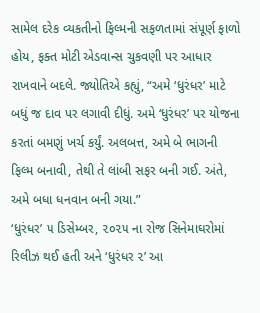સામેલ દરેક વ્યકતીનો ફિલ્મની સફળતામાં સંપૂર્ણ ફાળો હોય, ફક્ત મોટી એડવાન્સ ચુકવણી પર આધાર રાખવાને બદલે. જ્યોતિએ કહ્યું, “અમે ‘ધુરંધર’ માટે બધું જ દાવ પર લગાવી દીધું. અમે ‘ધુરંધર’ પર યોજના કરતાં બમણું ખર્ચ કર્યું. અલબત્ત, અમે બે ભાગની ફિલ્મ બનાવી, તેથી તે લાંબી સફર બની ગઈ. અંતે, અમે બધા ધનવાન બની ગયા.”
‘ધુરંધર’ ૫ ડિસેમ્બર, ૨૦૨૫ ના રોજ સિનેમાઘરોમાં રિલીઝ થઈ હતી અને ‘ધુરંધર ૨’ આ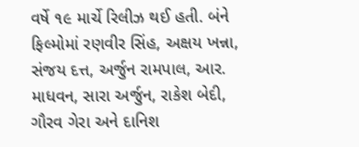વર્ષે ૧૯ માર્ચે રિલીઝ થઈ હતી. બંને ફિલ્મોમાં રણવીર સિંહ, અક્ષય ખન્ના, સંજય દત્ત, અર્જુન રામપાલ, આર. માધવન, સારા અર્જુન, રાકેશ બેદી, ગૌરવ ગેરા અને દાનિશ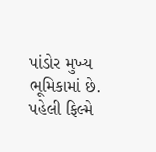પાંડોર મુખ્ય ભૂમિકામાં છે. પહેલી ફિલ્મે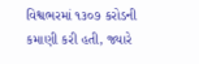વિશ્વભરમાં ૧૩૦૭ કરોડની કમાણી કરી હતી, જ્યારે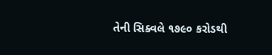તેની સિક્વલે ૧૭૯૦ કરોડથી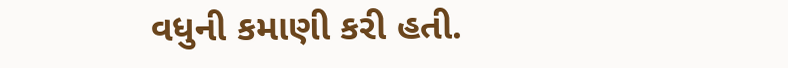વધુની કમાણી કરી હતી.